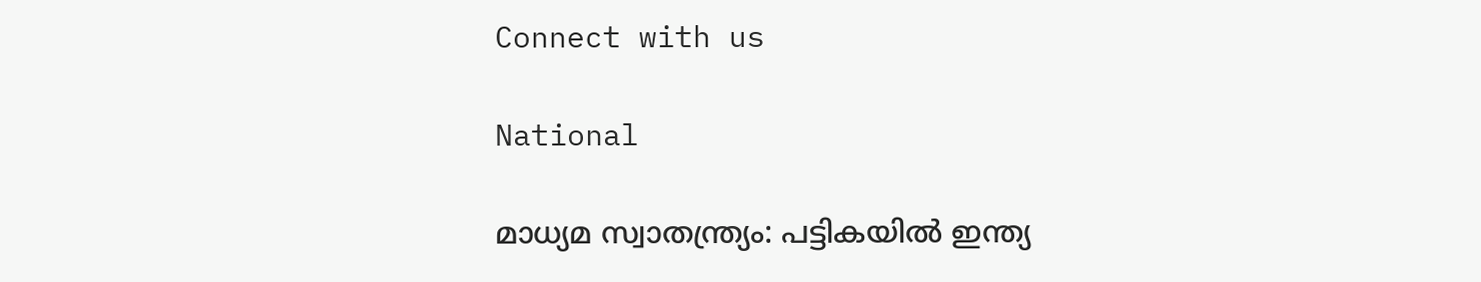Connect with us

National

മാധ്യമ സ്വാതന്ത്ര്യം: പട്ടികയില്‍ ഇന്ത്യ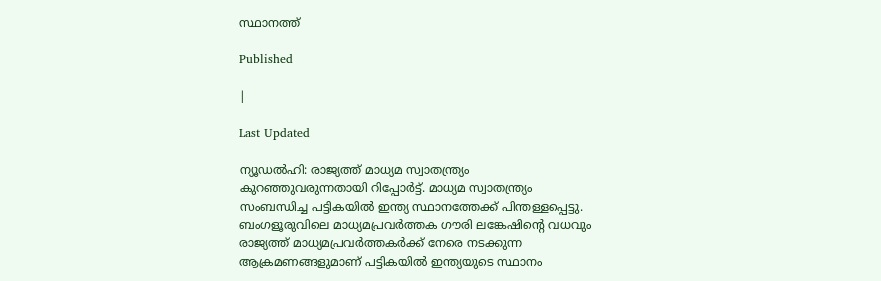സ്ഥാനത്ത്

Published

|

Last Updated

ന്യൂഡല്‍ഹി: രാജ്യത്ത് മാധ്യമ സ്വാതന്ത്ര്യം കുറഞ്ഞുവരുന്നതായി റിപ്പോര്‍ട്ട്. മാധ്യമ സ്വാതന്ത്ര്യം സംബന്ധിച്ച പട്ടികയില്‍ ഇന്ത്യ സ്ഥാനത്തേക്ക് പിന്തള്ളപ്പെട്ടു. ബംഗളൂരുവിലെ മാധ്യമപ്രവര്‍ത്തക ഗൗരി ലങ്കേഷിന്റെ വധവും രാജ്യത്ത് മാധ്യമപ്രവര്‍ത്തകര്‍ക്ക് നേരെ നടക്കുന്ന ആക്രമണങ്ങളുമാണ് പട്ടികയില്‍ ഇന്ത്യയുടെ സ്ഥാനം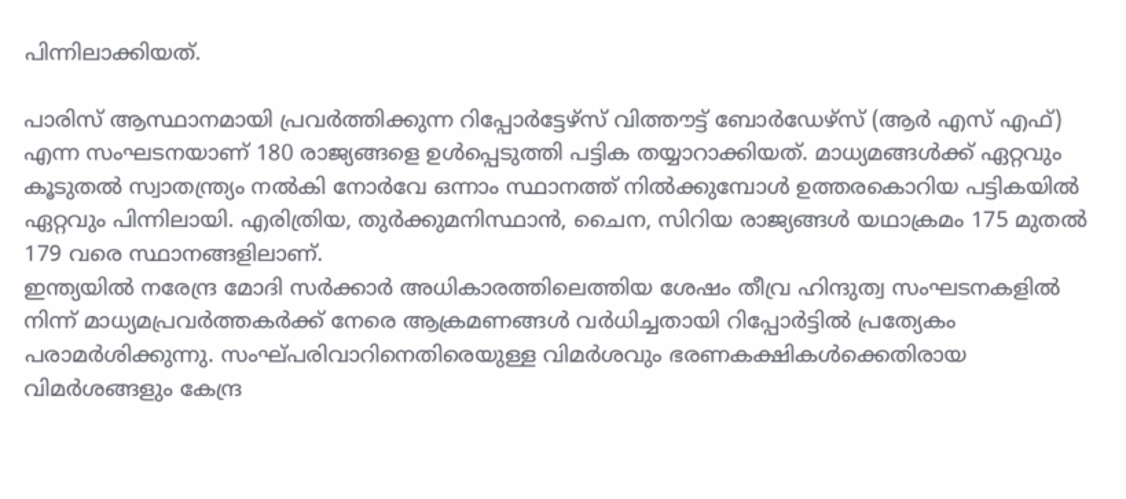പിന്നിലാക്കിയത്.

പാരിസ് ആസ്ഥാനമായി പ്രവര്‍ത്തിക്കുന്ന റിപ്പോര്‍ട്ടേഴ്‌സ് വിത്തൗട്ട് ബോര്‍ഡേഴ്‌സ് (ആര്‍ എസ് എഫ്) എന്ന സംഘടനയാണ് 180 രാജ്യങ്ങളെ ഉള്‍പ്പെടുത്തി പട്ടിക തയ്യാറാക്കിയത്. മാധ്യമങ്ങള്‍ക്ക് ഏറ്റവും കൂടുതല്‍ സ്വാതന്ത്ര്യം നല്‍കി നോര്‍വേ ഒന്നാം സ്ഥാനത്ത് നില്‍ക്കുമ്പോള്‍ ഉത്തരകൊറിയ പട്ടികയില്‍ ഏറ്റവും പിന്നിലായി. എരിത്രിയ, തുര്‍ക്കുമനിസ്ഥാന്‍, ചൈന, സിറിയ രാജ്യങ്ങള്‍ യഥാക്രമം 175 മുതല്‍ 179 വരെ സ്ഥാനങ്ങളിലാണ്.
ഇന്ത്യയില്‍ നരേന്ദ്ര മോദി സര്‍ക്കാര്‍ അധികാരത്തിലെത്തിയ ശേഷം തീവ്ര ഹിന്ദുത്വ സംഘടനകളില്‍ നിന്ന് മാധ്യമപ്രവര്‍ത്തകര്‍ക്ക് നേരെ ആക്രമണങ്ങള്‍ വര്‍ധിച്ചതായി റിപ്പോര്‍ട്ടില്‍ പ്രത്യേകം പരാമര്‍ശിക്കുന്നു. സംഘ്പരിവാറിനെതിരെയുള്ള വിമര്‍ശവും ഭരണകക്ഷികള്‍ക്കെതിരായ വിമര്‍ശങ്ങളും കേന്ദ്ര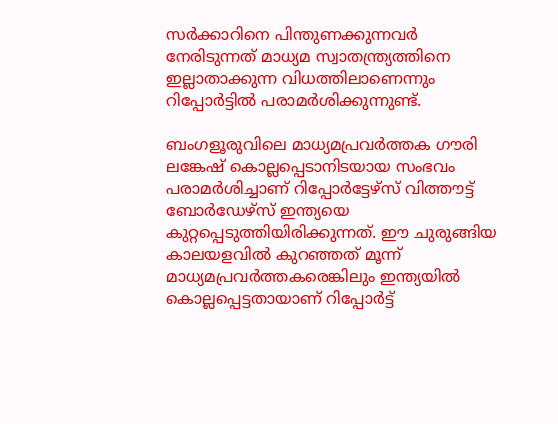സര്‍ക്കാറിനെ പിന്തുണക്കുന്നവര്‍ നേരിടുന്നത് മാധ്യമ സ്വാതന്ത്ര്യത്തിനെ ഇല്ലാതാക്കുന്ന വിധത്തിലാണെന്നും റിപ്പോര്‍ട്ടില്‍ പരാമര്‍ശിക്കുന്നുണ്ട്.

ബംഗളൂരുവിലെ മാധ്യമപ്രവര്‍ത്തക ഗൗരി ലങ്കേഷ് കൊല്ലപ്പെടാനിടയായ സംഭവം പരാമര്‍ശിച്ചാണ് റിപ്പോര്‍ട്ടേഴ്‌സ് വിത്തൗട്ട് ബോര്‍ഡേഴ്‌സ് ഇന്ത്യയെ കുറ്റപ്പെടുത്തിയിരിക്കുന്നത്. ഈ ചുരുങ്ങിയ കാലയളവില്‍ കുറഞ്ഞത് മൂന്ന് മാധ്യമപ്രവര്‍ത്തകരെങ്കിലും ഇന്ത്യയില്‍ കൊല്ലപ്പെട്ടതായാണ് റിപ്പോര്‍ട്ട്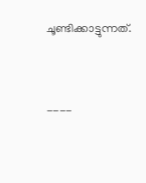ചൂണ്ടിക്കാട്ടുന്നത്.



----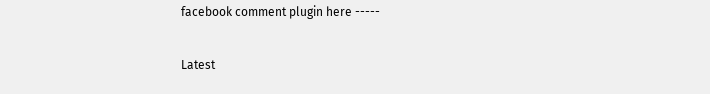facebook comment plugin here -----

Latest